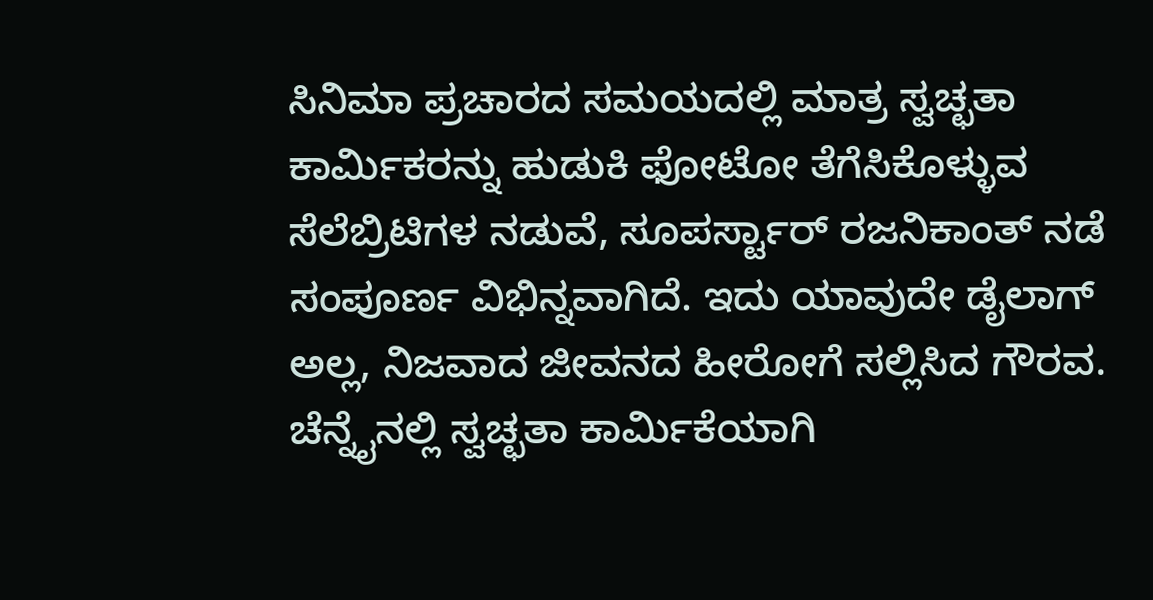ಸಿನಿಮಾ ಪ್ರಚಾರದ ಸಮಯದಲ್ಲಿ ಮಾತ್ರ ಸ್ವಚ್ಛತಾ ಕಾರ್ಮಿಕರನ್ನು ಹುಡುಕಿ ಫೋಟೋ ತೆಗೆಸಿಕೊಳ್ಳುವ ಸೆಲೆಬ್ರಿಟಿಗಳ ನಡುವೆ, ಸೂಪರ್ಸ್ಟಾರ್ ರಜನಿಕಾಂತ್ ನಡೆ ಸಂಪೂರ್ಣ ವಿಭಿನ್ನವಾಗಿದೆ. ಇದು ಯಾವುದೇ ಡೈಲಾಗ್ ಅಲ್ಲ, ನಿಜವಾದ ಜೀವನದ ಹೀರೋಗೆ ಸಲ್ಲಿಸಿದ ಗೌರವ.
ಚೆನ್ನೈನಲ್ಲಿ ಸ್ವಚ್ಛತಾ ಕಾರ್ಮಿಕೆಯಾಗಿ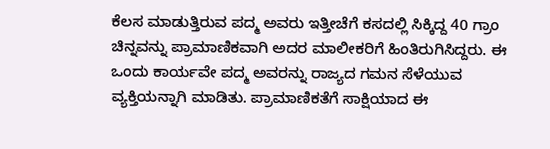ಕೆಲಸ ಮಾಡುತ್ತಿರುವ ಪದ್ಮ ಅವರು ಇತ್ತೀಚೆಗೆ ಕಸದಲ್ಲಿ ಸಿಕ್ಕಿದ್ದ 40 ಗ್ರಾಂ ಚಿನ್ನವನ್ನು ಪ್ರಾಮಾಣಿಕವಾಗಿ ಅದರ ಮಾಲೀಕರಿಗೆ ಹಿಂತಿರುಗಿಸಿದ್ದರು. ಈ ಒಂದು ಕಾರ್ಯವೇ ಪದ್ಮ ಅವರನ್ನು ರಾಜ್ಯದ ಗಮನ ಸೆಳೆಯುವ ವ್ಯಕ್ತಿಯನ್ನಾಗಿ ಮಾಡಿತು. ಪ್ರಾಮಾಣಿಕತೆಗೆ ಸಾಕ್ಷಿಯಾದ ಈ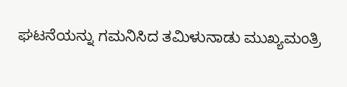ಘಟನೆಯನ್ನು ಗಮನಿಸಿದ ತಮಿಳುನಾಡು ಮುಖ್ಯಮಂತ್ರಿ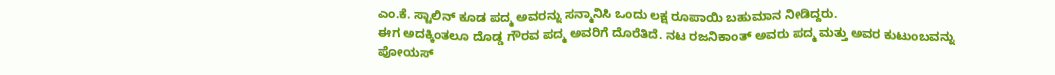ಎಂ.ಕೆ. ಸ್ಟಾಲಿನ್ ಕೂಡ ಪದ್ಮ ಅವರನ್ನು ಸನ್ಮಾನಿಸಿ ಒಂದು ಲಕ್ಷ ರೂಪಾಯಿ ಬಹುಮಾನ ನೀಡಿದ್ದರು.
ಈಗ ಅದಕ್ಕಿಂತಲೂ ದೊಡ್ಡ ಗೌರವ ಪದ್ಮ ಅವರಿಗೆ ದೊರೆತಿದೆ. ನಟ ರಜನಿಕಾಂತ್ ಅವರು ಪದ್ಮ ಮತ್ತು ಅವರ ಕುಟುಂಬವನ್ನು ಪೋಯಸ್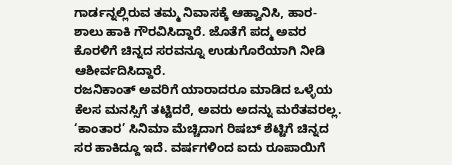ಗಾರ್ಡನ್ನಲ್ಲಿರುವ ತಮ್ಮ ನಿವಾಸಕ್ಕೆ ಆಹ್ವಾನಿಸಿ, ಹಾರ-ಶಾಲು ಹಾಕಿ ಗೌರವಿಸಿದ್ದಾರೆ. ಜೊತೆಗೆ ಪದ್ಮ ಅವರ ಕೊರಳಿಗೆ ಚಿನ್ನದ ಸರವನ್ನೂ ಉಡುಗೊರೆಯಾಗಿ ನೀಡಿ ಆಶೀರ್ವದಿಸಿದ್ದಾರೆ.
ರಜನಿಕಾಂತ್ ಅವರಿಗೆ ಯಾರಾದರೂ ಮಾಡಿದ ಒಳ್ಳೆಯ ಕೆಲಸ ಮನಸ್ಸಿಗೆ ತಟ್ಟಿದರೆ, ಅವರು ಅದನ್ನು ಮರೆತವರಲ್ಲ. ‘ಕಾಂತಾರ’ ಸಿನಿಮಾ ಮೆಚ್ಚಿದಾಗ ರಿಷಬ್ ಶೆಟ್ಟಿಗೆ ಚಿನ್ನದ ಸರ ಹಾಕಿದ್ದೂ ಇದೆ. ವರ್ಷಗಳಿಂದ ಐದು ರೂಪಾಯಿಗೆ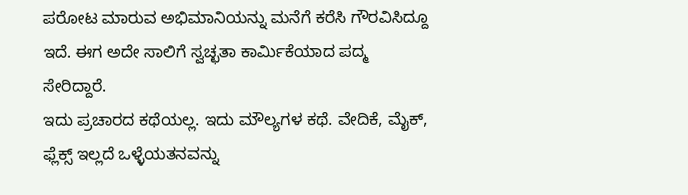ಪರೋಟ ಮಾರುವ ಅಭಿಮಾನಿಯನ್ನು ಮನೆಗೆ ಕರೆಸಿ ಗೌರವಿಸಿದ್ದೂ ಇದೆ. ಈಗ ಅದೇ ಸಾಲಿಗೆ ಸ್ವಚ್ಛತಾ ಕಾರ್ಮಿಕೆಯಾದ ಪದ್ಮ ಸೇರಿದ್ದಾರೆ.
ಇದು ಪ್ರಚಾರದ ಕಥೆಯಲ್ಲ. ಇದು ಮೌಲ್ಯಗಳ ಕಥೆ. ವೇದಿಕೆ, ಮೈಕ್, ಫ್ಲೆಕ್ಸ್ ಇಲ್ಲದೆ ಒಳ್ಳೆಯತನವನ್ನು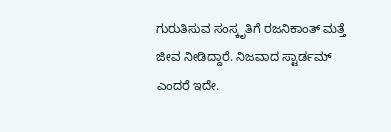ಗುರುತಿಸುವ ಸಂಸ್ಕೃತಿಗೆ ರಜನಿಕಾಂತ್ ಮತ್ತೆ ಜೀವ ನೀಡಿದ್ದಾರೆ. ನಿಜವಾದ ಸ್ಟಾರ್ಡಮ್ ಎಂದರೆ ಇದೇ.